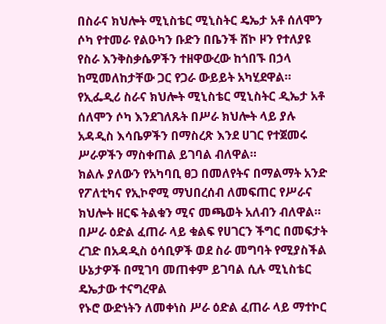በስራና ክህሎት ሚኒስቴር ሚኒስትር ዴኤታ አቶ ሰለሞን ሶካ የተመራ የልዑካን ቡድን በቤንች ሸኮ ዞን የተለያዩ የስራ እንቅስቃሴዎችን ተዘዋውረው ከጎበኙ በኃላ ከሚመለከታቸው ጋር የጋራ ውይይት አካሂደዋል።
የኢፌዲሪ ስራና ክህሎት ሚኒስቴር ሚኒስትር ዲኤታ አቶ ሰለሞን ሶካ እንደገለጹት በሥራ ክህሎት ላይ ያሉ አዳዲስ እሳቤዎችን በማስረጽ እንደ ሀገር የተጀመሩ ሥራዎችን ማስቀጠል ይገባል ብለዋል።
ክልሉ ያለውን የአካባቢ ፀጋ በመለየትና በማልማት አንድ የፖለቲካና የኢኮኖሚ ማህበረሰብ ለመፍጠር የሥራና ክህሎት ዘርፍ ትልቁን ሚና መጫወት አለብን ብለዋል።
በሥራ ዕድል ፈጠራ ላይ ቁልፍ የሀገርን ችግር በመፍታት ረገድ በአዳዲስ ዕሳቢዎች ወደ ስራ መግባት የሚያስችል ሁኔታዎች በሚገባ መጠቀም ይገባል ሲሉ ሚኒስቴር ዴኤታው ተናግረዋል
የኑሮ ውድነትን ለመቀነስ ሥራ ዕድል ፈጠራ ላይ ማተኮር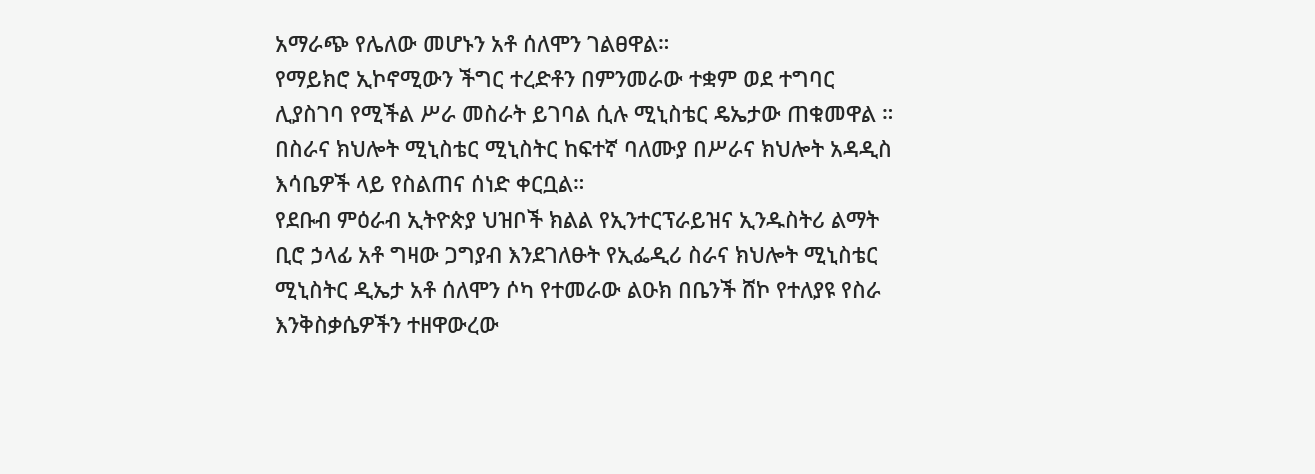አማራጭ የሌለው መሆኑን አቶ ሰለሞን ገልፀዋል።
የማይክሮ ኢኮኖሚውን ችግር ተረድቶን በምንመራው ተቋም ወደ ተግባር ሊያስገባ የሚችል ሥራ መስራት ይገባል ሲሉ ሚኒስቴር ዴኤታው ጠቁመዋል ።
በስራና ክህሎት ሚኒስቴር ሚኒስትር ከፍተኛ ባለሙያ በሥራና ክህሎት አዳዲስ እሳቤዎች ላይ የስልጠና ሰነድ ቀርቧል።
የደቡብ ምዕራብ ኢትዮጵያ ህዝቦች ክልል የኢንተርፕራይዝና ኢንዱስትሪ ልማት ቢሮ ኃላፊ አቶ ግዛው ጋግያብ እንደገለፁት የኢፌዲሪ ስራና ክህሎት ሚኒስቴር ሚኒስትር ዲኤታ አቶ ሰለሞን ሶካ የተመራው ልዑክ በቤንች ሸኮ የተለያዩ የስራ እንቅስቃሴዎችን ተዘዋውረው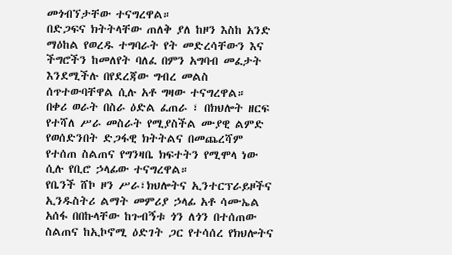መጎብኘታቸው ተናግረዋል።
በድጋፍና ክትትላቸው ጠለቅ ያለ ከዞን እስከ አንድ ማዕከል የወረዱ ተግባራት የት መድረሳቸውን እና ችግሮችን ከመለየት ባለፈ በምን አግባብ መፈታት እንደሚችሉ በየደረጃው ግብረ መልስ ሰጥተውባቸዋል ሲሉ አቶ ግዛው ተናግረዋል።
በቀሪ ወራት በስራ ዕድል ፈጠራ ፣ በክህሎት ዘርፍ የተሻለ ሥራ መስራት የሚያስችል ሙያዊ ልምድ የወሰድንበት ድጋፋዊ ክትትልና በመጨረሻም የተሰጠ ስልጠና የግንዛቤ ክፍተትን የሚሞላ ነው ሲሉ የቢሮ ኃላፊው ተናግረዋል።
የቤንች ሸኮ ዞን ሥራ፣ክህሎትና ኢንተርፕራይዞችና ኢንዱስትሪ ልማት መምሪያ ኃላፊ አቶ ሳሙኤል አሰፋ በበኩላቸው ከጉብኝቱ ጎን ለጎን በተሰጠው ስልጠና ከኢኮኖሚ ዕድገት ጋር የተሳሰረ የክህሎትና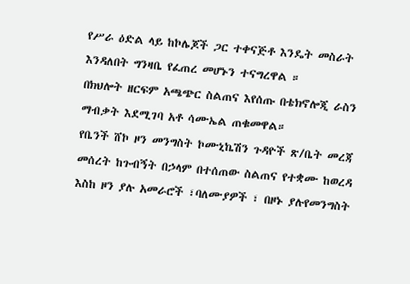የሥራ ዕድል ላይ ከኮሌጆች ጋር ተቀናጅቶ እንዴት መስራት እንዳለበት ግንዛቤ የፈጠረ መሆኑን ተናግረዋል ።
በክህሎት ዘርፍም አጫጭር ስልጠና እየሰጡ በቴክኖሎጂ ራስን ማብቃት እደሚገባ አቶ ሳሙኤል ጠቁመዋል።
የቤንች ሸኮ ዞን መንግስት ኮሙኒኬሽን ጉዳዮች ጽ/ቤት መረጃ መሰረት ከጉብኝት በኃላም በተሰጠው ስልጠና የተቋሙ ከወረዳ እስከ ዞን ያሉ አመራሮች ፣ባለሙያዎች ፣ በዞኑ ያሉየመንግስት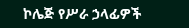ኮሌጅ የሥራ ኃላፊዎች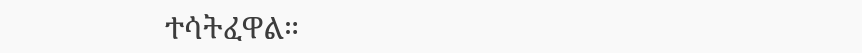ተሳትፈዋል።